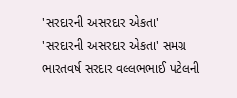'સરદારની અસરદાર એકતા'
'સરદારની અસરદાર એકતા' સમગ્ર ભારતવર્ષ સરદાર વલ્લભભાઈ પટેલની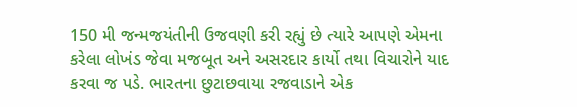150 મી જન્મજયંતીની ઉજવણી કરી રહ્યું છે ત્યારે આપણે એમના કરેલા લોખંડ જેવા મજબૂત અને અસરદાર કાર્યો તથા વિચારોને યાદ કરવા જ પડે. ભારતના છુટાછવાયા રજવાડાને એક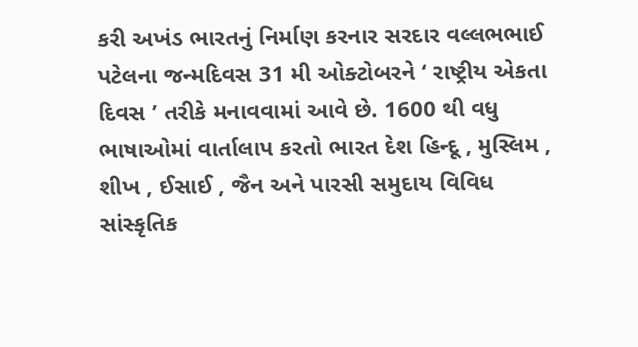કરી અખંડ ભારતનું નિર્માણ કરનાર સરદાર વલ્લભભાઈ પટેલના જન્મદિવસ 31 મી ઓક્ટોબરને ‘ રાષ્ટ્રીય એકતા દિવસ ’ તરીકે મનાવવામાં આવે છે. 1600 થી વધુ ભાષાઓમાં વાર્તાલાપ કરતો ભારત દેશ હિન્દૂ , મુસ્લિમ , શીખ , ઈસાઈ , જૈન અને પારસી સમુદાય વિવિધ સાંસ્કૃતિક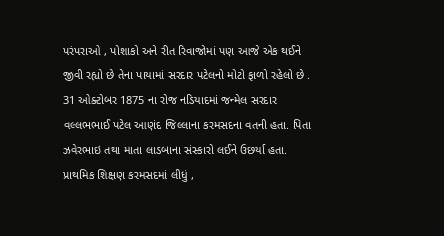પરંપરાઓ , પોશાકો અને રીત રિવાજોમાં પણ આજે એક થઈને જીવી રહ્યો છે તેના પાયામાં સરદાર પટેલનો મોટો ફાળો રહેલો છે . 31 ઓક્ટોબર 1875 ના રોજ નડિયાદમાં જન્મેલ સરદાર વલ્લભભાઈ પટેલ આણંદ જિલ્લાના કરમસદના વતની હતા. પિતા ઝવેરભાઇ તથા માતા લાડબાના સંસ્કારો લઈને ઉછર્યા હતા. પ્રાથમિક શિક્ષણ કરમસદમાં લીધું ,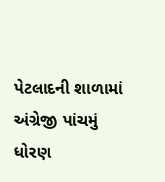પેટલાદની શાળામાં અંગ્રેજી પાંચમું ધોરણ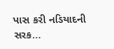પાસ કરી નડિયાદની સરક...